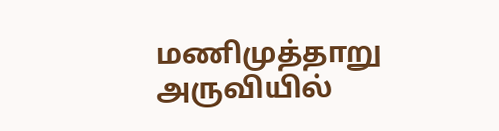மணிமுத்தாறு அருவியில்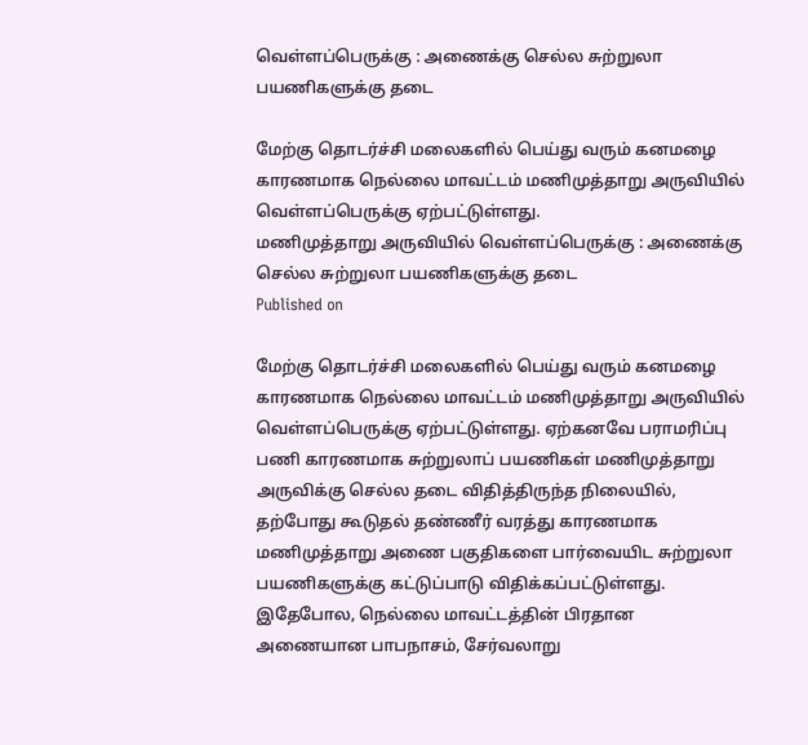வெள்ளப்பெருக்கு : அணைக்கு செல்ல சுற்றுலா பயணிகளுக்கு தடை

மேற்கு தொடர்ச்சி மலைகளில் பெய்து வரும் கனமழை காரணமாக நெல்லை மாவட்டம் மணிமுத்தாறு அருவியில் வெள்ளப்பெருக்கு ஏற்பட்டுள்ளது.
மணிமுத்தாறு அருவியில் வெள்ளப்பெருக்கு : அணைக்கு செல்ல சுற்றுலா பயணிகளுக்கு தடை
Published on

மேற்கு தொடர்ச்சி மலைகளில் பெய்து வரும் கனமழை காரணமாக நெல்லை மாவட்டம் மணிமுத்தாறு அருவியில் வெள்ளப்பெருக்கு ஏற்பட்டுள்ளது. ஏற்கனவே பராமரிப்பு பணி காரணமாக சுற்றுலாப் பயணிகள் மணிமுத்தாறு அருவிக்கு செல்ல தடை விதித்திருந்த நிலையில், தற்போது கூடுதல் தண்ணீர் வரத்து காரணமாக மணிமுத்தாறு அணை பகுதிகளை பார்வையிட சுற்றுலா பயணிகளுக்கு கட்டுப்பாடு விதிக்கப்பட்டுள்ளது. இதேபோல, நெல்லை மாவட்டத்தின் பிரதான அணையான பாபநாசம், சேர்வலாறு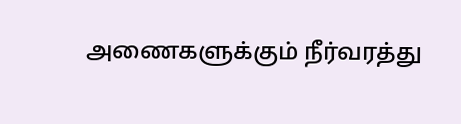அணைகளுக்கும் நீர்வரத்து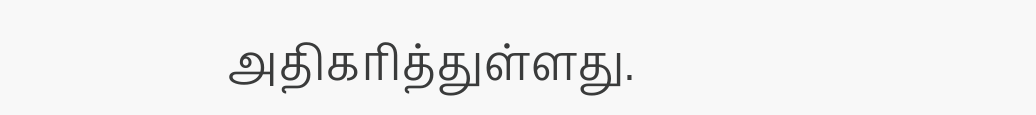அதிகரித்துள்ளது.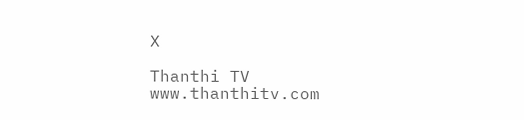X

Thanthi TV
www.thanthitv.com